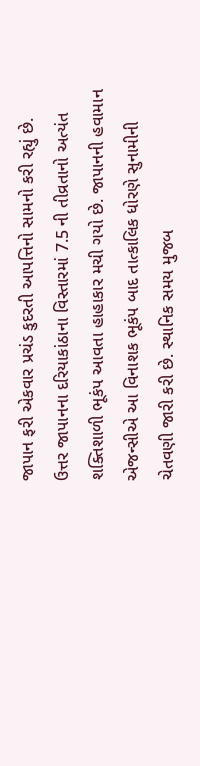જાપાન ફરી એકવાર પ્રચંડ કુદરતી આપત્તિનો સામનો કરી રહ્યું છે. ઉત્તર જાપાનના દરિયાકાંઠાના વિસ્તારમાં 7.5 ની તીવ્રતાનો અત્યંત શક્તિશાળી ભૂકંપ આવતા હાહાકાર મચી ગયો છે. જાપાનની હવામાન એજન્સીએ આ વિનાશક ભૂકંપ બાદ તાત્કાલિક ધોરણે સુનામીની ચેતવણી જારી કરી છે. સ્થાનિક સમય મુજબ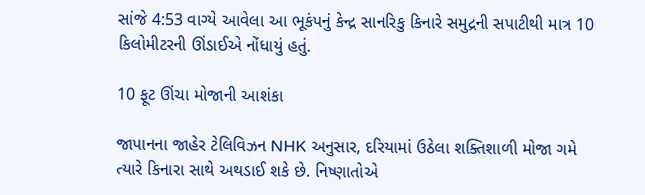સાંજે 4:53 વાગ્યે આવેલા આ ભૂકંપનું કેન્દ્ર સાનરિકુ કિનારે સમુદ્રની સપાટીથી માત્ર 10 કિલોમીટરની ઊંડાઈએ નોંધાયું હતું.

10 ફૂટ ઊંચા મોજાની આશંકા

જાપાનના જાહેર ટેલિવિઝન NHK અનુસાર, દરિયામાં ઉઠેલા શક્તિશાળી મોજા ગમે ત્યારે કિનારા સાથે અથડાઈ શકે છે. નિષ્ણાતોએ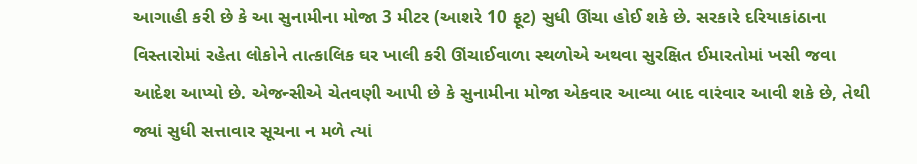આગાહી કરી છે કે આ સુનામીના મોજા 3 મીટર (આશરે 10 ફૂટ) સુધી ઊંચા હોઈ શકે છે. સરકારે દરિયાકાંઠાના વિસ્તારોમાં રહેતા લોકોને તાત્કાલિક ઘર ખાલી કરી ઊંચાઈવાળા સ્થળોએ અથવા સુરક્ષિત ઈમારતોમાં ખસી જવા આદેશ આપ્યો છે. એજન્સીએ ચેતવણી આપી છે કે સુનામીના મોજા એકવાર આવ્યા બાદ વારંવાર આવી શકે છે, તેથી જ્યાં સુધી સત્તાવાર સૂચના ન મળે ત્યાં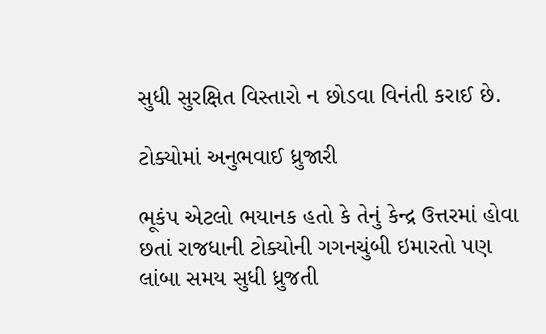સુધી સુરક્ષિત વિસ્તારો ન છોડવા વિનંતી કરાઈ છે.

ટોક્યોમાં અનુભવાઈ ધ્રુજારી

ભૂકંપ એટલો ભયાનક હતો કે તેનું કેન્દ્ર ઉત્તરમાં હોવા છતાં રાજધાની ટોક્યોની ગગનચુંબી ઇમારતો પણ લાંબા સમય સુધી ધ્રુજતી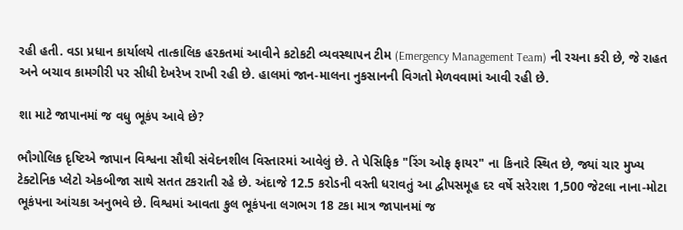રહી હતી. વડા પ્રધાન કાર્યાલયે તાત્કાલિક હરકતમાં આવીને કટોકટી વ્યવસ્થાપન ટીમ (Emergency Management Team) ની રચના કરી છે, જે રાહત અને બચાવ કામગીરી પર સીધી દેખરેખ રાખી રહી છે. હાલમાં જાન-માલના નુકસાનની વિગતો મેળવવામાં આવી રહી છે.

શા માટે જાપાનમાં જ વધુ ભૂકંપ આવે છે?

ભૌગોલિક દૃષ્ટિએ જાપાન વિશ્વના સૌથી સંવેદનશીલ વિસ્તારમાં આવેલું છે. તે પેસિફિક "રિંગ ઓફ ફાયર" ના કિનારે સ્થિત છે, જ્યાં ચાર મુખ્ય ટેક્ટોનિક પ્લેટો એકબીજા સાથે સતત ટકરાતી રહે છે. અંદાજે 12.5 કરોડની વસ્તી ધરાવતું આ દ્વીપસમૂહ દર વર્ષે સરેરાશ 1,500 જેટલા નાના-મોટા ભૂકંપના આંચકા અનુભવે છે. વિશ્વમાં આવતા કુલ ભૂકંપના લગભગ 18 ટકા માત્ર જાપાનમાં જ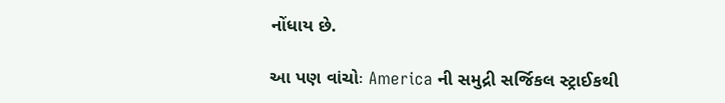નોંધાય છે.

આ પણ વાંચોઃ America ની સમુદ્રી સર્જિકલ સ્ટ્રાઈકથી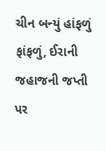ચીન બન્યું હાંફળું ફાંફળું, ઈરાની જહાજની જપ્તી પર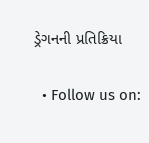ડ્રેગનની પ્રતિક્રિયા

  • Follow us on: